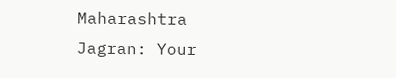Maharashtra Jagran: Your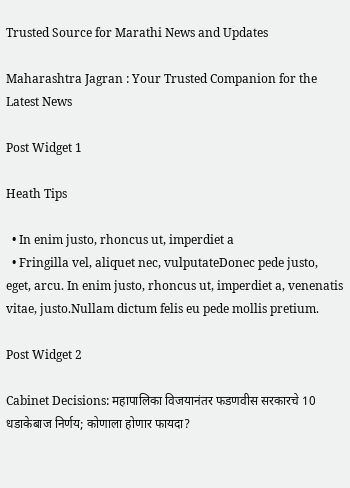Trusted Source for Marathi News and Updates

Maharashtra Jagran : Your Trusted Companion for the Latest News

Post Widget 1

Heath Tips

  • In enim justo, rhoncus ut, imperdiet a
  • Fringilla vel, aliquet nec, vulputateDonec pede justo,  eget, arcu. In enim justo, rhoncus ut, imperdiet a, venenatis vitae, justo.Nullam dictum felis eu pede mollis pretium.

Post Widget 2

Cabinet Decisions: महापालिका विजयानंतर फडणवीस सरकारचे 10 धडाकेबाज निर्णय; कोणाला होणार फायदा?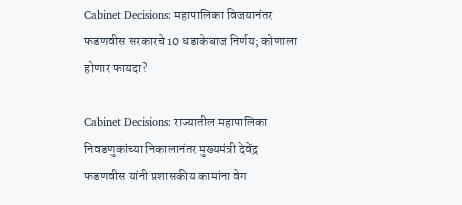Cabinet Decisions: महापालिका विजयानंतर फडणवीस सरकारचे 10 धडाकेबाज निर्णय; कोणाला होणार फायदा?

Cabinet Decisions: राज्यातील महापालिका निवडणुकांच्या निकालानंतर मुख्यमंत्री देवेंद्र फडणवीस यांनी प्रशासकीय कामांना वेग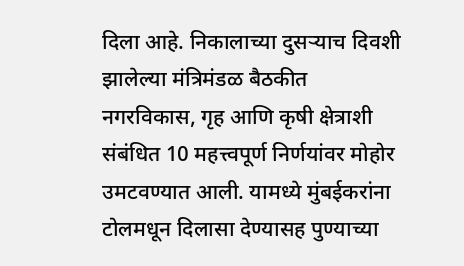दिला आहे. निकालाच्या दुसऱ्याच दिवशी झालेल्या मंत्रिमंडळ बैठकीत नगरविकास, गृह आणि कृषी क्षेत्राशी संबंधित 10 महत्त्वपूर्ण निर्णयांवर मोहोर उमटवण्यात आली. यामध्ये मुंबईकरांना टोलमधून दिलासा देण्यासह पुण्याच्या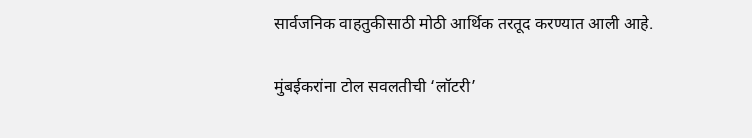सार्वजनिक वाहतुकीसाठी मोठी आर्थिक तरतूद करण्यात आली आहे.

मुंबईकरांना टोल सवलतीची ‘लॉटरी’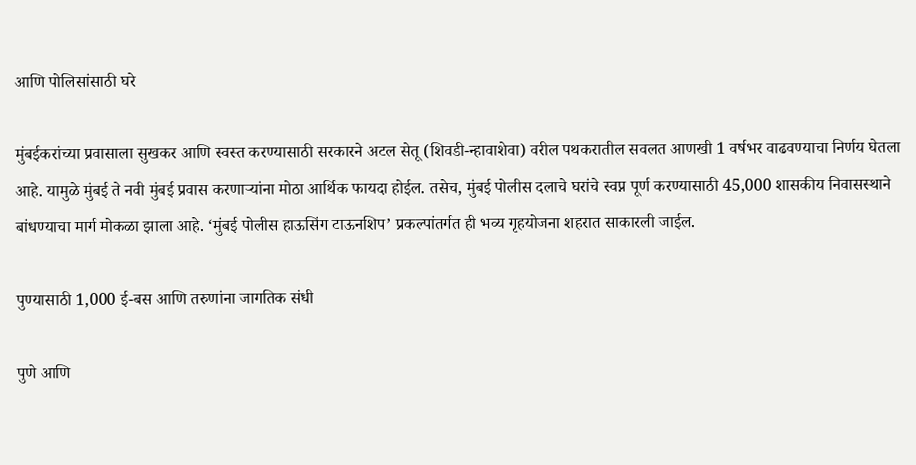आणि पोलिसांसाठी घरे

मुंबईकरांच्या प्रवासाला सुखकर आणि स्वस्त करण्यासाठी सरकारने अटल सेतू (शिवडी-न्हावाशेवा) वरील पथकरातील सवलत आणखी 1 वर्षभर वाढवण्याचा निर्णय घेतला आहे. यामुळे मुंबई ते नवी मुंबई प्रवास करणाऱ्यांना मोठा आर्थिक फायदा होईल. तसेच, मुंबई पोलीस दलाचे घरांचे स्वप्न पूर्ण करण्यासाठी 45,000 शासकीय निवासस्थाने बांधण्याचा मार्ग मोकळा झाला आहे. ‘मुंबई पोलीस हाऊसिंग टाऊनशिप’ प्रकल्पांतर्गत ही भव्य गृहयोजना शहरात साकारली जाईल.

पुण्यासाठी 1,000 ई-बस आणि तरुणांना जागतिक संधी

पुणे आणि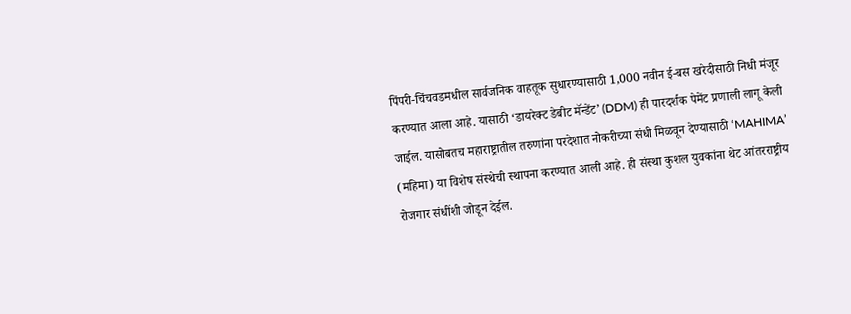पिंपरी-चिंचवडमधील सार्वजनिक वाहतूक सुधारण्यासाठी 1,000 नवीन ई-बस खरेदीसाठी निधी मंजूर करण्यात आला आहे. यासाठी ‘डायरेक्ट डेबीट मॅन्डेंट’ (DDM) ही पारदर्शक पेमेंट प्रणाली लागू केली जाईल. यासोबतच महाराष्ट्रातील तरुणांना परदेशात नोकरीच्या संधी मिळवून देण्यासाठी ‘MAHIMA’ (महिमा) या विशेष संस्थेची स्थापना करण्यात आली आहे. ही संस्था कुशल युवकांना थेट आंतरराष्ट्रीय रोजगार संधींशी जोडून देईल.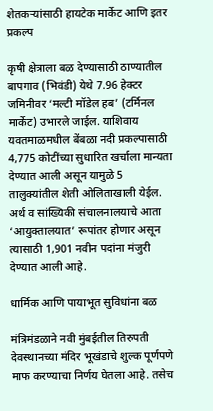शेतकऱ्यांसाठी हायटेक मार्केट आणि इतर प्रकल्प

कृषी क्षेत्राला बळ देण्यासाठी ठाण्यातील बापगाव (भिवंडी) येथे 7.96 हेक्टर जमिनीवर ‘मल्टी मॉडेल हब’ (टर्मिनल मार्केट) उभारले जाईल. याशिवाय यवतमाळमधील बेंबळा नदी प्रकल्पासाठी 4,775 कोटींच्या सुधारित खर्चाला मान्यता देण्यात आली असून यामुळे 5 तालुक्यांतील शेती ओलिताखाली येईल. अर्थ व सांख्यिकी संचालनालयाचे आता ‘आयुक्तालयात’ रूपांतर होणार असून त्यासाठी 1,901 नवीन पदांना मंजुरी देण्यात आली आहे.

धार्मिक आणि पायाभूत सुविधांना बळ

मंत्रिमंडळाने नवी मुंबईतील तिरुपती देवस्थानच्या मंदिर भूखंडाचे शुल्क पूर्णपणे माफ करण्याचा निर्णय घेतला आहे. तसेच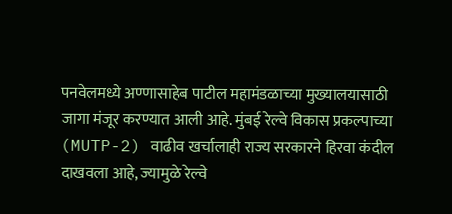पनवेलमध्ये अण्णासाहेब पाटील महामंडळाच्या मुख्यालयासाठी जागा मंजूर करण्यात आली आहे. मुंबई रेल्वे विकास प्रकल्पाच्या (MUTP-2) वाढीव खर्चालाही राज्य सरकारने हिरवा कंदील दाखवला आहे, ज्यामुळे रेल्वे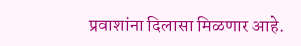प्रवाशांना दिलासा मिळणार आहे.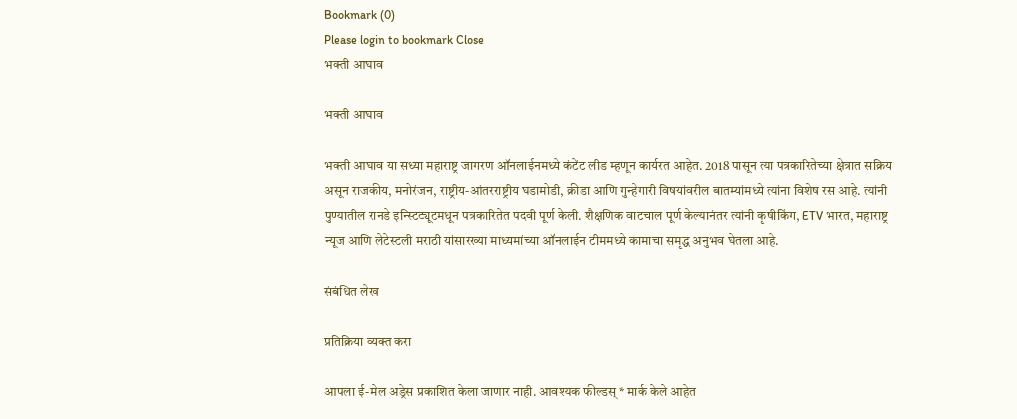Bookmark (0)
Please login to bookmark Close
भक्ती आघाव

भक्ती आघाव

भक्ती आघाव या सध्या महाराष्ट्र जागरण ऑनलाईनमध्ये कंटेंट लीड म्हणून कार्यरत आहेत. 2018 पासून त्या पत्रकारितेच्या क्षेत्रात सक्रिय असून राजकीय, मनोरंजन, राष्ट्रीय-आंतरराष्ट्रीय घडामोडी, क्रीडा आणि गुन्हेगारी विषयांवरील बातम्यांमध्ये त्यांना विशेष रस आहे. त्यांनी पुण्यातील रानडे इन्स्टिट्यूटमधून पत्रकारितेत पदवी पूर्ण केली. शैक्षणिक वाटचाल पूर्ण केल्यानंतर त्यांनी कृषीकिंग, ETV भारत, महाराष्ट्र न्यूज आणि लेटेस्टली मराठी यांसारख्या माध्यमांच्या ऑनलाईन टीममध्ये कामाचा समृद्ध अनुभव घेतला आहे.

संबंधित लेख

प्रतिक्रिया व्यक्त करा

आपला ई-मेल अड्रेस प्रकाशित केला जाणार नाही. आवश्यक फील्डस् * मार्क केले आहेत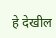हे देखील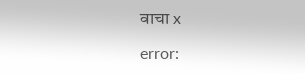वाचा x

error: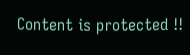Content is protected !!